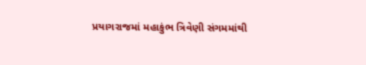પ્રયાગરાજમાં મહાકુંભ ત્રિવેણી સંગમમાંથી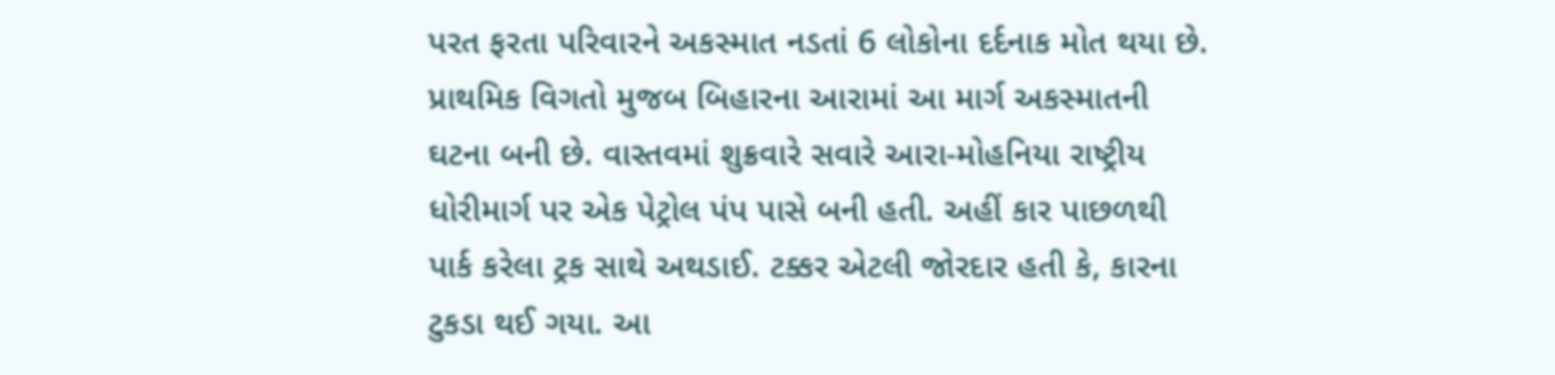પરત ફરતા પરિવારને અકસ્માત નડતાં 6 લોકોના દર્દનાક મોત થયા છે. પ્રાથમિક વિગતો મુજબ બિહારના આરામાં આ માર્ગ અકસ્માતની ઘટના બની છે. વાસ્તવમાં શુક્રવારે સવારે આરા-મોહનિયા રાષ્ટ્રીય ધોરીમાર્ગ પર એક પેટ્રોલ પંપ પાસે બની હતી. અહીં કાર પાછળથી પાર્ક કરેલા ટ્રક સાથે અથડાઈ. ટક્કર એટલી જોરદાર હતી કે, કારના ટુકડા થઈ ગયા. આ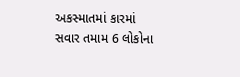અકસ્માતમાં કારમાં સવાર તમામ 6 લોકોના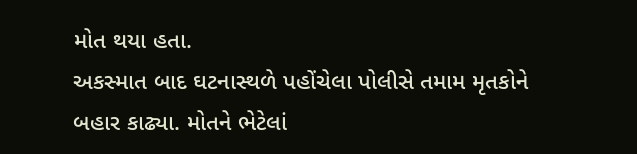મોત થયા હતા.
અકસ્માત બાદ ઘટનાસ્થળે પહોંચેલા પોલીસે તમામ મૃતકોને બહાર કાઢ્યા. મોતને ભેટેલાં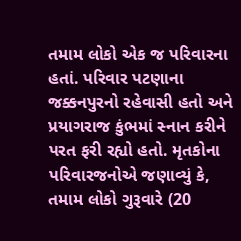તમામ લોકો એક જ પરિવારના હતાં. પરિવાર પટણાના જક્કનપુરનો રહેવાસી હતો અને પ્રયાગરાજ કુંભમાં સ્નાન કરીને પરત ફરી રહ્યો હતો. મૃતકોના પરિવારજનોએ જણાવ્યું કે, તમામ લોકો ગુરૂવારે (20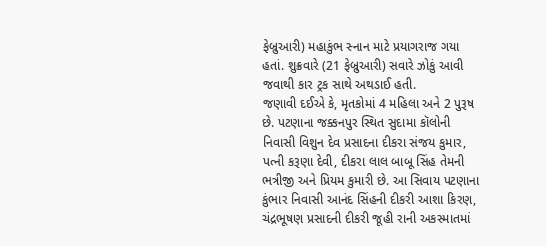ફેબ્રુઆરી) મહાકુંભ સ્નાન માટે પ્રયાગરાજ ગયા હતાં. શુક્રવારે (21 ફેબ્રુઆરી) સવારે ઝોકું આવી જવાથી કાર ટ્રક સાથે અથડાઈ હતી.
જણાવી દઈએ કે, મૃતકોમાં 4 મહિલા અને 2 પુરૂષ છે. પટણાના જક્કનપુર સ્થિત સુદામા કૉલોની નિવાસી વિશુન દેવ પ્રસાદના દીકરા સંજય કુમાર, પત્ની કરૂણા દેવી, દીકરા લાલ બાબૂ સિંહ તેમની ભત્રીજી અને પ્રિયમ કુમારી છે. આ સિવાય પટણાના કુંભાર નિવાસી આનંદ સિંહની દીકરી આશા કિરણ, ચંદ્રભૂષણ પ્રસાદની દીકરી જૂહી રાની અકસ્માતમાં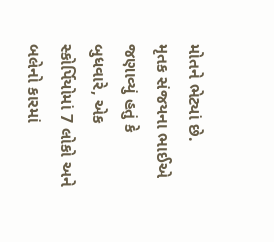મોતને ભેટ્યાં છે.
મૃતક સંજયના ભાઈએ જણાવ્યું હતું કે બુધવારે, એક સ્કોર્પિયોમાં 7 લોકો અને બલેનો કારમાં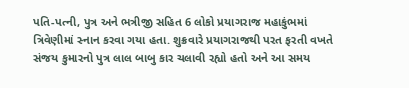પતિ-પત્ની, પુત્ર અને ભત્રીજી સહિત 6 લોકો પ્રયાગરાજ મહાકુંભમાં ત્રિવેણીમાં સ્નાન કરવા ગયા હતા. શુક્રવારે પ્રયાગરાજથી પરત ફરતી વખતે સંજય કુમારનો પુત્ર લાલ બાબુ કાર ચલાવી રહ્યો હતો અને આ સમય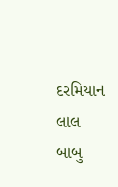દરમિયાન લાલ બાબુ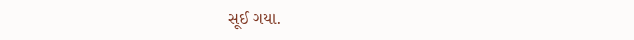સૂઈ ગયા.